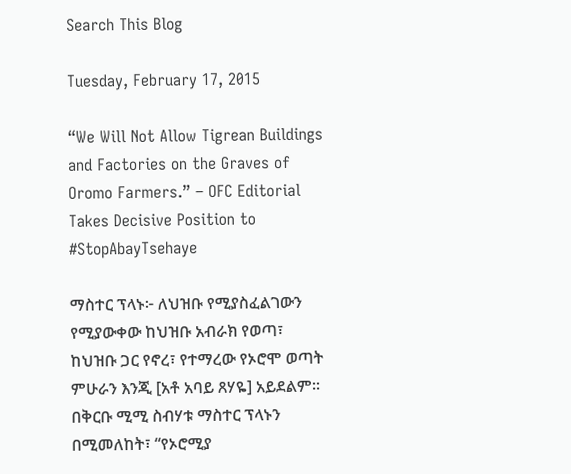Search This Blog

Tuesday, February 17, 2015

“We Will Not Allow Tigrean Buildings and Factories on the Graves of Oromo Farmers.” – OFC Editorial Takes Decisive Position to #StopAbayTsehaye

ማስተር ፕላኑ፦ ለህዝቡ የሚያስፈልገውን የሚያውቀው ከህዝቡ አብራክ የወጣ፣ ከህዝቡ ጋር የኖረ፣ የተማረው የኦሮሞ ወጣት ምሁራን እንጂ [አቶ አባይ ጸሃዬ] አይደልም፡፡
በቅርቡ ሚሚ ስብሃቱ ማስተር ፕላኑን በሚመለከት፣ “የኦሮሚያ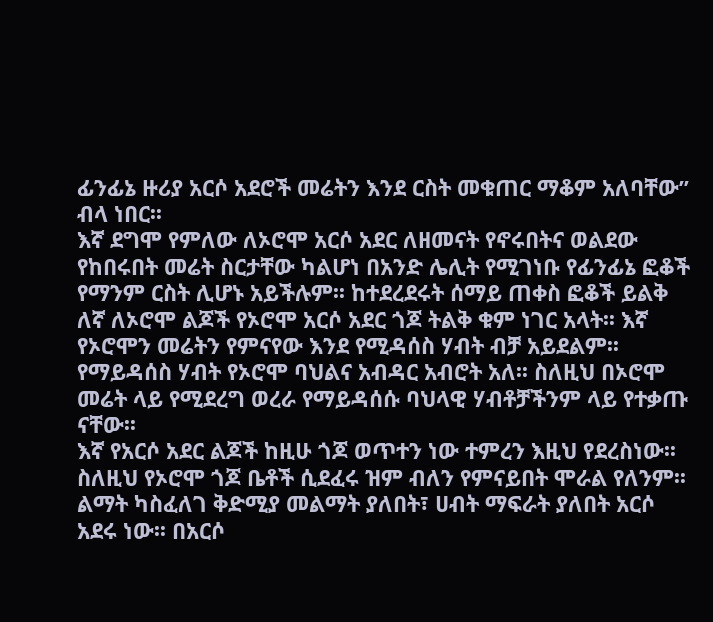ፊንፊኔ ዙሪያ አርሶ አደሮች መሬትን እንደ ርስት መቁጠር ማቆም አለባቸው” ብላ ነበር፡፡
እኛ ደግሞ የምለው ለኦሮሞ አርሶ አደር ለዘመናት የኖሩበትና ወልደው የከበሩበት መሬት ስርታቸው ካልሆነ በአንድ ሌሊት የሚገነቡ የፊንፊኔ ፎቆች የማንም ርስት ሊሆኑ አይችሉም፡፡ ከተደረደሩት ሰማይ ጠቀስ ፎቆች ይልቅ ለኛ ለኦሮሞ ልጆች የኦሮሞ አርሶ አደር ጎጆ ትልቅ ቁም ነገር አላት፡፡ እኛ የኦሮሞን መሬትን የምናየው እንደ የሚዳሰስ ሃብት ብቻ አይደልም፡፡ የማይዳሰስ ሃብት የኦሮሞ ባህልና አብዳር አብሮት አለ፡፡ ስለዚህ በኦሮሞ መሬት ላይ የሚደረግ ወረራ የማይዳሰሱ ባህላዊ ሃብቶቻችንም ላይ የተቃጡ ናቸው፡፡
እኛ የአርሶ አደር ልጆች ከዚሁ ጎጆ ወጥተን ነው ተምረን እዚህ የደረስነው፡፡ ስለዚህ የኦሮሞ ጎጆ ቤቶች ሲደፈሩ ዝም ብለን የምናይበት ሞራል የለንም፡፡
ልማት ካስፈለገ ቅድሚያ መልማት ያለበት፣ ሀብት ማፍራት ያለበት አርሶ አደሩ ነው፡፡ በአርሶ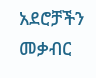አደሮቻችን መቃብር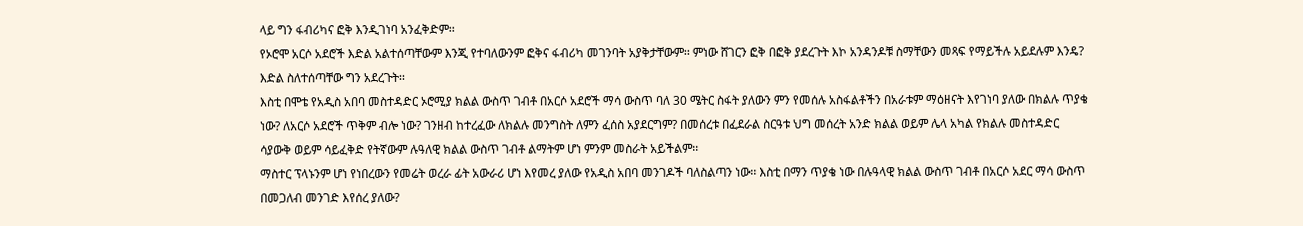ላይ ግን ፋብሪካና ፎቅ እንዲገነባ አንፈቅድም፡፡
የኦሮሞ አርሶ አደሮች እድል አልተሰጣቸውም እንጂ የተባለውንም ፎቅና ፋብሪካ መገንባት አያቅታቸውም፡፡ ምነው ሸገርን ፎቅ በፎቅ ያደረጉት እኮ አንዳንዶቹ ስማቸውን መጻፍ የማይችሉ አይደሉም እንዴ? እድል ስለተሰጣቸው ግን አደረጉት፡፡
እስቲ በሞቴ የአዲስ አበባ መስተዳድር ኦሮሚያ ክልል ውስጥ ገብቶ በአርሶ አደሮች ማሳ ውስጥ ባለ 30 ሜትር ስፋት ያለውን ምን የመሰሉ አስፋልቶችን በአራቱም ማዕዘናት እየገነባ ያለው በክልሉ ጥያቄ ነው? ለአርሶ አደሮች ጥቅም ብሎ ነው? ገንዘብ ከተረፈው ለክልሉ መንግስት ለምን ፈሰስ አያደርግም? በመሰረቱ በፈደራል ስርዓቱ ህግ መሰረት አንድ ክልል ወይም ሌላ አካል የክልሉ መስተዳድር ሳያውቅ ወይም ሳይፈቅድ የትኛውም ሉዓለዊ ክልል ውስጥ ገብቶ ልማትም ሆነ ምንም መስራት አይችልም፡፡
ማስተር ፕላኑንም ሆነ የነበረውን የመሬት ወረራ ፊት አውራሪ ሆነ እየመረ ያለው የአዲስ አበባ መንገዶች ባለስልጣን ነው፡፡ እስቲ በማን ጥያቄ ነው በሉዓላዊ ክልል ውስጥ ገብቶ በአርሶ አደር ማሳ ውስጥ በመጋለብ መንገድ እየሰረ ያለው?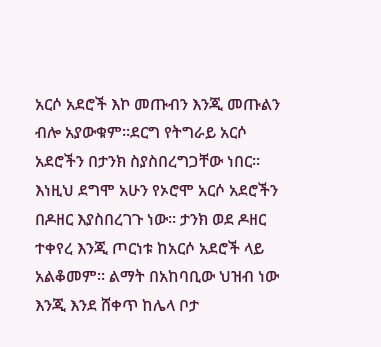አርሶ አደሮች እኮ መጡብን እንጂ መጡልን ብሎ አያውቁም፡፡ደርግ የትግራይ አርሶ አደሮችን በታንክ ስያስበረግጋቸው ነበር፡፡
እነዚህ ደግሞ አሁን የኦሮሞ አርሶ አደሮችን በዶዘር እያስበረገጉ ነው፡፡ ታንክ ወደ ዶዘር ተቀየረ እንጂ ጦርነቱ ከአርሶ አደሮች ላይ አልቆመም፡፡ ልማት በአከባቢው ህዝብ ነው እንጂ እንደ ሸቀጥ ከሌላ ቦታ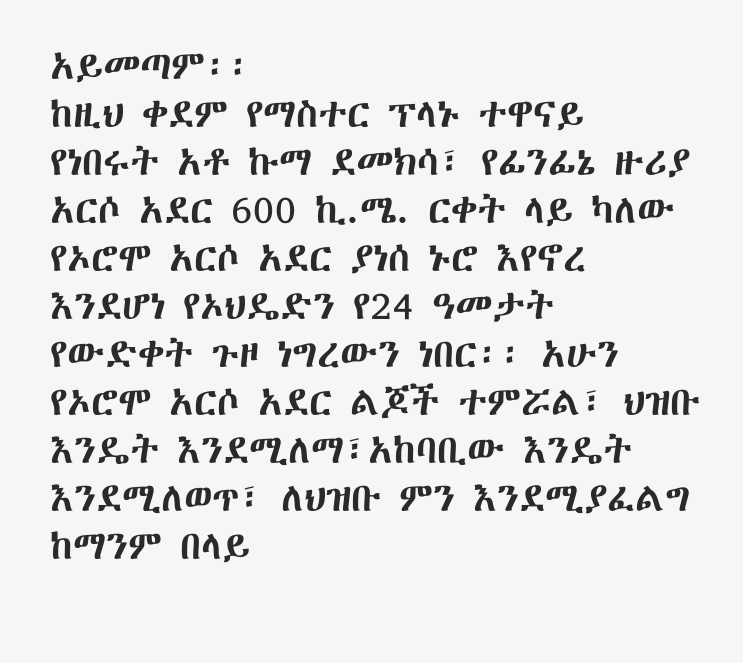አይመጣም፡፡
ከዚህ ቀደም የማስተር ፕላኑ ተዋናይ የነበሩት አቶ ኩማ ደመክሳ፣ የፊንፊኔ ዙሪያ አርሶ አደር 600 ኪ.ሜ. ርቀት ላይ ካለው የኦሮሞ አርሶ አደር ያነሰ ኑሮ እየኖረ እንደሆነ የኦህዴድን የ24 ዓመታት የውድቀት ጉዞ ነግረውን ነበር፡፡ አሁን የኦሮሞ አርሶ አደር ልጆች ተምሯል፣ ህዝቡ እንዴት እንደሚለማ፣አከባቢው እንዴት እንደሚለወጥ፣ ለህዝቡ ምን እንደሚያፈልግ ከማንም በላይ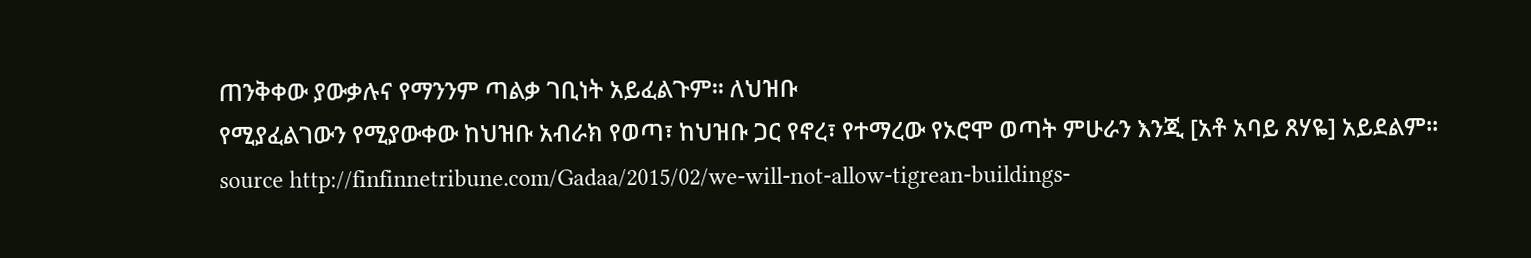ጠንቅቀው ያውቃሉና የማንንም ጣልቃ ገቢነት አይፈልጉም፡፡ ለህዝቡ
የሚያፈልገውን የሚያውቀው ከህዝቡ አብራክ የወጣ፣ ከህዝቡ ጋር የኖረ፣ የተማረው የኦሮሞ ወጣት ምሁራን እንጂ [አቶ አባይ ጸሃዬ] አይደልም፡፡
source http://finfinnetribune.com/Gadaa/2015/02/we-will-not-allow-tigrean-buildings-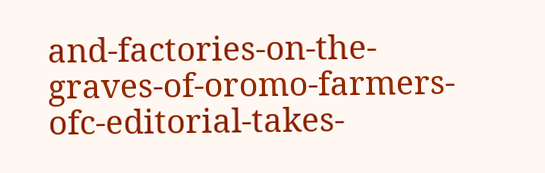and-factories-on-the-graves-of-oromo-farmers-ofc-editorial-takes-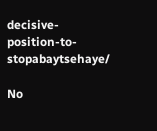decisive-position-to-stopabaytsehaye/

No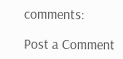comments:

Post a Comment